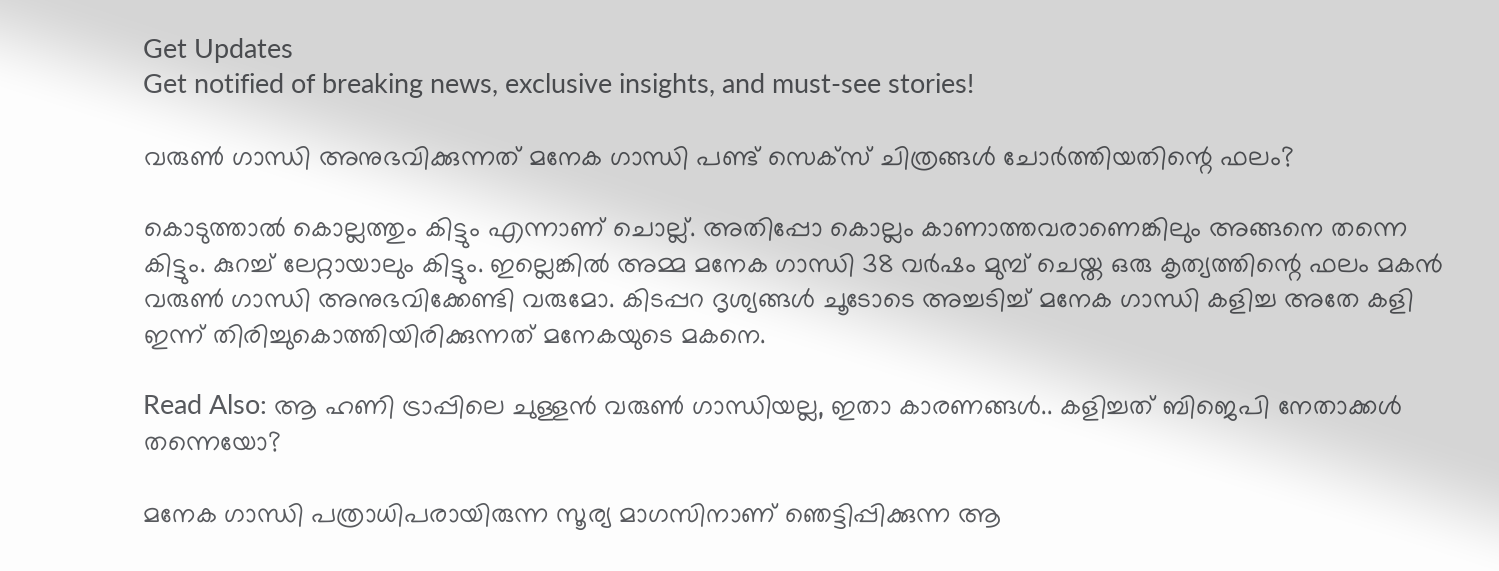Get Updates
Get notified of breaking news, exclusive insights, and must-see stories!

വരുണ്‍ ഗാന്ധി അനുഭവിക്കുന്നത് മനേക ഗാന്ധി പണ്ട് സെക്സ് ചിത്രങ്ങള്‍ ചോര്‍ത്തിയതിന്റെ ഫലം?

കൊടുത്താല്‍ കൊല്ലത്തും കിട്ടും എന്നാണ് ചൊല്ല്. അതിപ്പോ കൊല്ലം കാണാത്തവരാണെങ്കിലും അങ്ങനെ തന്നെ കിട്ടും. കുറച്ച് ലേറ്റായാലും കിട്ടും. ഇല്ലെങ്കില്‍ അമ്മ മനേക ഗാന്ധി 38 വര്‍ഷം മുമ്പ് ചെയ്ത ഒരു കൃത്യത്തിന്റെ ഫലം മകന്‍ വരുണ്‍ ഗാന്ധി അനുഭവിക്കേണ്ടി വരുമോ. കിടപ്പറ ദൃശ്യങ്ങള്‍ ചൂടോടെ അച്ചടിച്ച് മനേക ഗാന്ധി കളിച്ച അതേ കളി ഇന്ന് തിരിച്ചുകൊത്തിയിരിക്കുന്നത് മനേകയുടെ മകനെ.

Read Also: ആ ഹണി ട്രാപ്പിലെ ചുള്ളന്‍ വരുണ്‍ ഗാന്ധിയല്ല, ഇതാ കാരണങ്ങള്‍.. കളിച്ചത് ബിജെപി നേതാക്കള്‍ തന്നെയോ?

മനേക ഗാന്ധി പത്രാധിപരായിരുന്ന സൂര്യ മാഗസിനാണ് ഞെട്ടിപ്പിക്കുന്ന ആ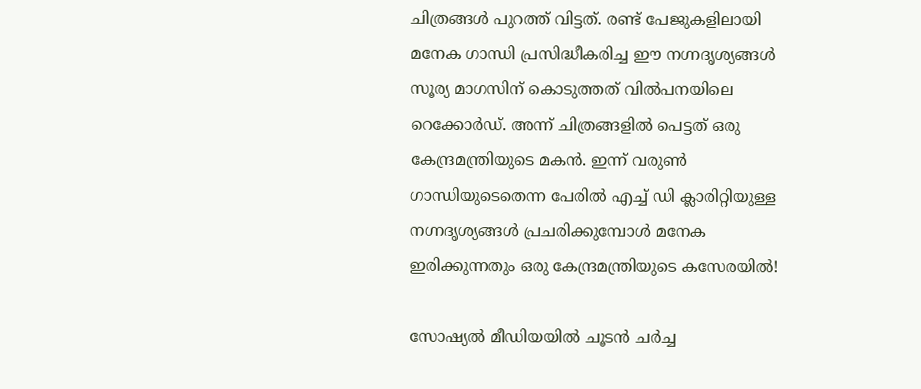ചിത്രങ്ങള്‍ പുറത്ത് വിട്ടത്. രണ്ട് പേജുകളിലായി മനേക ഗാന്ധി പ്രസിദ്ധീകരിച്ച ഈ നഗ്നദൃശ്യങ്ങള്‍ സൂര്യ മാഗസിന് കൊടുത്തത് വില്‍പനയിലെ റെക്കോര്‍ഡ്. അന്ന് ചിത്രങ്ങളില്‍ പെട്ടത് ഒരു കേന്ദ്രമന്ത്രിയുടെ മകന്‍. ഇന്ന് വരുണ്‍ ഗാന്ധിയുടെതെന്ന പേരില്‍ എച്ച് ഡി ക്ലാരിറ്റിയുള്ള നഗ്നദൃശ്യങ്ങള്‍ പ്രചരിക്കുമ്പോള്‍ മനേക ഇരിക്കുന്നതും ഒരു കേന്ദ്രമന്ത്രിയുടെ കസേരയില്‍!

സോഷ്യല്‍ മീഡിയയില്‍ ചൂടന്‍ ചര്‍ച്ച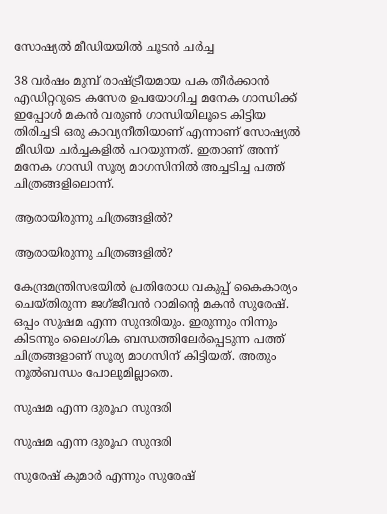സോഷ്യല്‍ മീഡിയയില്‍ ചൂടന്‍ ചര്‍ച്ച

38 വര്‍ഷം മുമ്പ് രാഷ്ട്രീയമായ പക തീര്‍ക്കാന്‍ എഡിറ്ററുടെ കസേര ഉപയോഗിച്ച മനേക ഗാന്ധിക്ക് ഇപ്പോള്‍ മകന്‍ വരുണ്‍ ഗാന്ധിയിലൂടെ കിട്ടിയ തിരിച്ചടി ഒരു കാവ്യനീതിയാണ് എന്നാണ് സോഷ്യല്‍ മീഡിയ ചര്‍ച്ചകളില്‍ പറയുന്നത്. ഇതാണ് അന്ന് മനേക ഗാന്ധി സൂര്യ മാഗസിനില്‍ അച്ചടിച്ച പത്ത് ചിത്രങ്ങളിലൊന്ന്.

ആരായിരുന്നു ചിത്രങ്ങളില്‍?

ആരായിരുന്നു ചിത്രങ്ങളില്‍?

കേന്ദ്രമന്ത്രിസഭയില്‍ പ്രതിരോധ വകുപ്പ് കൈകാര്യം ചെയ്തിരുന്ന ജഗ്ജീവന്‍ റാമിന്റെ മകന്‍ സുരേഷ്. ഒപ്പം സുഷമ എന്ന സുന്ദരിയും. ഇരുന്നും നിന്നും കിടന്നും ലൈംഗിക ബന്ധത്തിലേര്‍പ്പെടുന്ന പത്ത് ചിത്രങ്ങളാണ് സൂര്യ മാഗസിന് കിട്ടിയത്. അതും നൂല്‍ബന്ധം പോലുമില്ലാതെ.

സുഷമ എന്ന ദുരൂഹ സുന്ദരി

സുഷമ എന്ന ദുരൂഹ സുന്ദരി

സുരേഷ് കുമാര്‍ എന്നും സുരേഷ്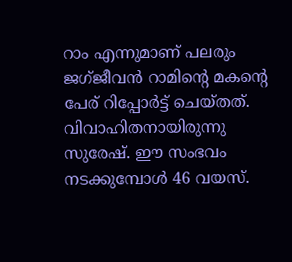റാം എന്നുമാണ് പലരും ജഗ്ജീവന്‍ റാമിന്റെ മകന്റെ പേര് റിപ്പോര്‍ട്ട് ചെയ്തത്. വിവാഹിതനായിരുന്നു സുരേഷ്. ഈ സംഭവം നടക്കുമ്പോള്‍ 46 വയസ്.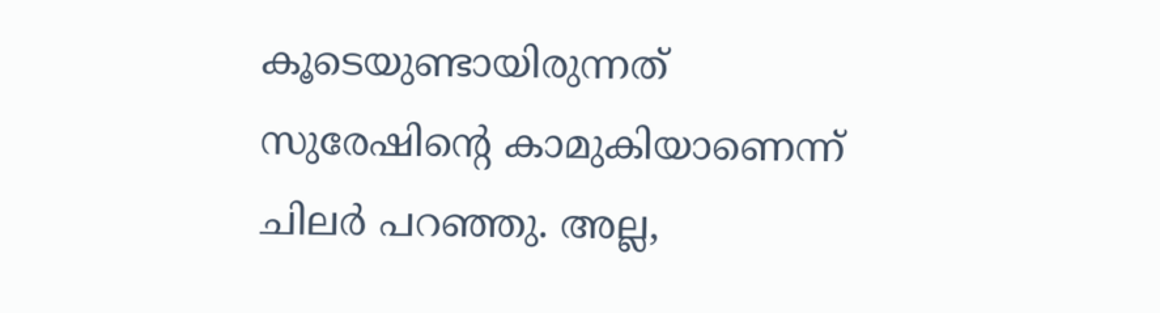കൂടെയുണ്ടായിരുന്നത് സുരേഷിന്റെ കാമുകിയാണെന്ന് ചിലര്‍ പറഞ്ഞു. അല്ല,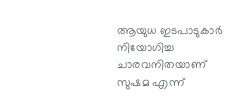ആയുധ ഇടപാടുകാര്‍ നിയോഗിച്ച ചാരവനിതയാണ് സുഷമ എന്ന്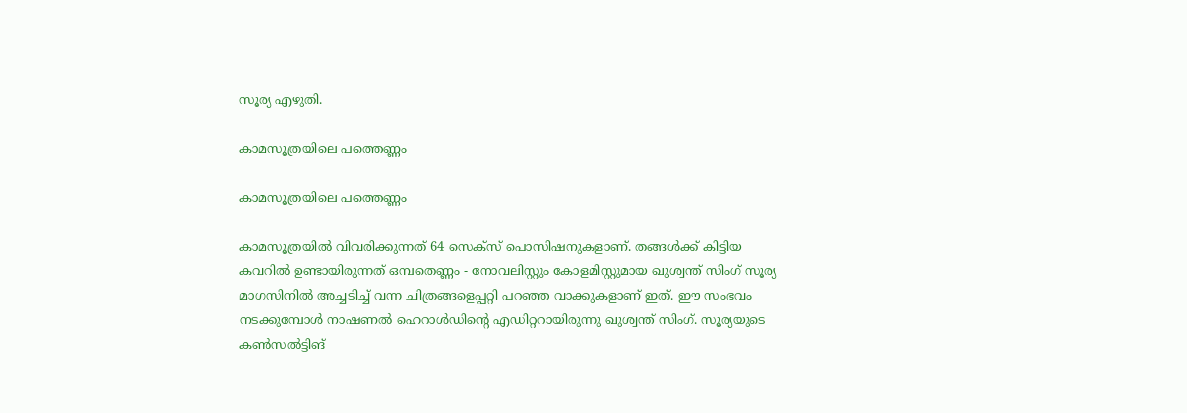സൂര്യ എഴുതി.

കാമസൂത്രയിലെ പത്തെണ്ണം

കാമസൂത്രയിലെ പത്തെണ്ണം

കാമസൂത്രയില്‍ വിവരിക്കുന്നത് 64 സെക്‌സ് പൊസിഷനുകളാണ്. തങ്ങള്‍ക്ക് കിട്ടിയ കവറില്‍ ഉണ്ടായിരുന്നത് ഒമ്പതെണ്ണം - നോവലിസ്റ്റും കോളമിസ്റ്റുമായ ഖുശ്വന്ത് സിംഗ് സൂര്യ മാഗസിനില്‍ അച്ചടിച്ച് വന്ന ചിത്രങ്ങളെപ്പറ്റി പറഞ്ഞ വാക്കുകളാണ് ഇത്. ഈ സംഭവം നടക്കുമ്പോള്‍ നാഷണല്‍ ഹെറാള്‍ഡിന്റെ എഡിറ്ററായിരുന്നു ഖുശ്വന്ത് സിംഗ്. സൂര്യയുടെ കണ്‍സല്‍ട്ടിങ്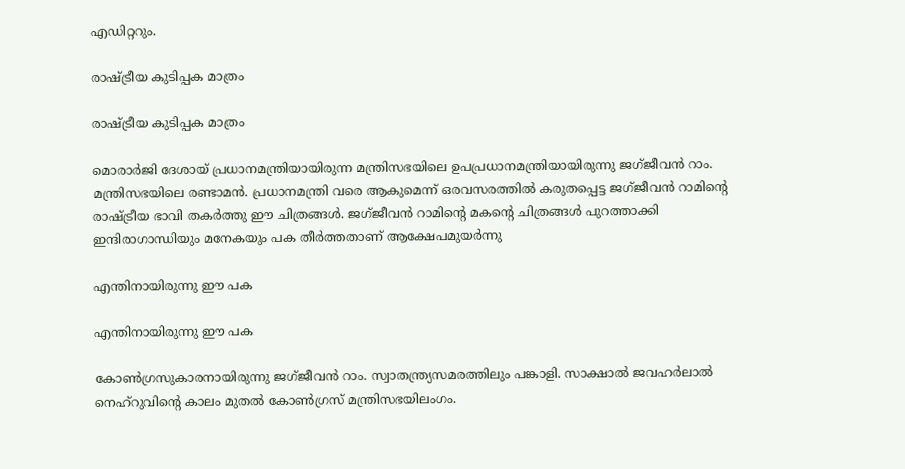എഡിറ്ററും.

രാഷ്ട്രീയ കുടിപ്പക മാത്രം

രാഷ്ട്രീയ കുടിപ്പക മാത്രം

മൊരാര്‍ജി ദേശായ് പ്രധാനമന്ത്രിയായിരുന്ന മന്ത്രിസഭയിലെ ഉപപ്രധാനമന്ത്രിയായിരുന്നു ജഗ്ജീവന്‍ റാം. മന്ത്രിസഭയിലെ രണ്ടാമന്‍. പ്രധാനമന്ത്രി വരെ ആകുമെന്ന് ഒരവസരത്തില്‍ കരുതപ്പെട്ട ജഗ്ജീവന്‍ റാമിന്റെ രാഷ്ട്രീയ ഭാവി തകര്‍ത്തു ഈ ചിത്രങ്ങള്‍. ജഗ്ജീവന്‍ റാമിന്റെ മകന്റെ ചിത്രങ്ങള്‍ പുറത്താക്കി ഇന്ദിരാഗാന്ധിയും മനേകയും പക തീര്‍ത്തതാണ് ആക്ഷേപമുയര്‍ന്നു

എന്തിനായിരുന്നു ഈ പക

എന്തിനായിരുന്നു ഈ പക

കോണ്‍ഗ്രസുകാരനായിരുന്നു ജഗ്ജീവന്‍ റാം. സ്വാതന്ത്ര്യസമരത്തിലും പങ്കാളി. സാക്ഷാല്‍ ജവഹര്‍ലാല്‍ നെഹ്‌റുവിന്റെ കാലം മുതല്‍ കോണ്‍ഗ്രസ് മന്ത്രിസഭയിലംഗം.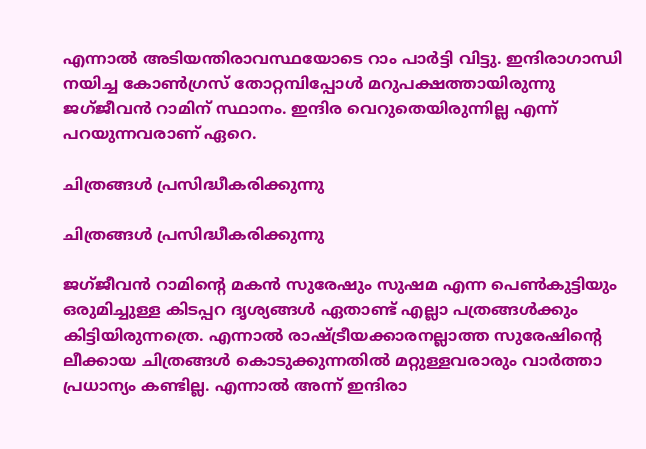എന്നാല്‍ അടിയന്തിരാവസ്ഥയോടെ റാം പാര്‍ട്ടി വിട്ടു. ഇന്ദിരാഗാന്ധി നയിച്ച കോണ്‍ഗ്രസ് തോറ്റമ്പിപ്പോള്‍ മറുപക്ഷത്തായിരുന്നു ജഗ്ജീവന്‍ റാമിന് സ്ഥാനം. ഇന്ദിര വെറുതെയിരുന്നില്ല എന്ന് പറയുന്നവരാണ് ഏറെ.

ചിത്രങ്ങള്‍ പ്രസിദ്ധീകരിക്കുന്നു

ചിത്രങ്ങള്‍ പ്രസിദ്ധീകരിക്കുന്നു

ജഗ്ജീവന്‍ റാമിന്റെ മകന്‍ സുരേഷും സുഷമ എന്ന പെണ്‍കുട്ടിയും ഒരുമിച്ചുള്ള കിടപ്പറ ദൃശ്യങ്ങള്‍ ഏതാണ്ട് എല്ലാ പത്രങ്ങള്‍ക്കും കിട്ടിയിരുന്നത്രെ. എന്നാല്‍ രാഷ്ട്രീയക്കാരനല്ലാത്ത സുരേഷിന്റെ ലീക്കായ ചിത്രങ്ങള്‍ കൊടുക്കുന്നതില്‍ മറ്റുള്ളവരാരും വാര്‍ത്താ പ്രധാന്യം കണ്ടില്ല. എന്നാല്‍ അന്ന് ഇന്ദിരാ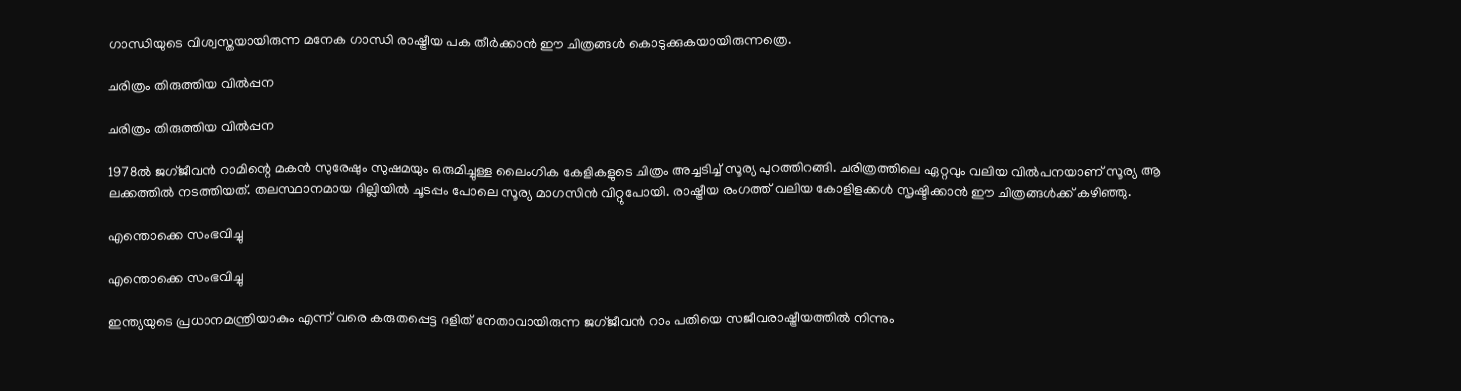ഗാന്ധിയുടെ വിശ്വസ്തയായിരുന്ന മനേക ഗാന്ധി രാഷ്ട്രീയ പക തീര്‍ക്കാന്‍ ഈ ചിത്രങ്ങള്‍ കൊടുക്കുകയായിരുന്നത്രെ.

ചരിത്രം തിരുത്തിയ വില്‍പ്പന

ചരിത്രം തിരുത്തിയ വില്‍പ്പന

1978ല്‍ ജഗ്ജീവന്‍ റാമിന്റെ മകന്‍ സുരേഷും സുഷമയും ഒരുമിച്ചുള്ള ലൈംഗിക കേളികളുടെ ചിത്രം അച്ചടിച്ച് സൂര്യ പുറത്തിറങ്ങി. ചരിത്രത്തിലെ ഏറ്റവും വലിയ വില്‍പനയാണ് സൂര്യ ആ ലക്കത്തില്‍ നടത്തിയത്. തലസ്ഥാനമായ ദില്ലിയില്‍ ചൂടപ്പം പോലെ സൂര്യ മാഗസിന്‍ വിറ്റുപോയി. രാഷ്ട്രീയ രംഗത്ത് വലിയ കോളിളക്കള്‍ സൃഷ്ടിക്കാന്‍ ഈ ചിത്രങ്ങള്‍ക്ക് കഴിഞ്ഞു.

എന്തൊക്കെ സംഭവിച്ചു

എന്തൊക്കെ സംഭവിച്ചു

ഇന്ത്യയുടെ പ്രധാനമന്ത്രിയാകും എന്ന് വരെ കരുതപ്പെട്ട ദളിത് നേതാവായിരുന്ന ജഗ്ജീവന്‍ റാം പതിയെ സജീവരാഷ്ട്രീയത്തില്‍ നിന്നും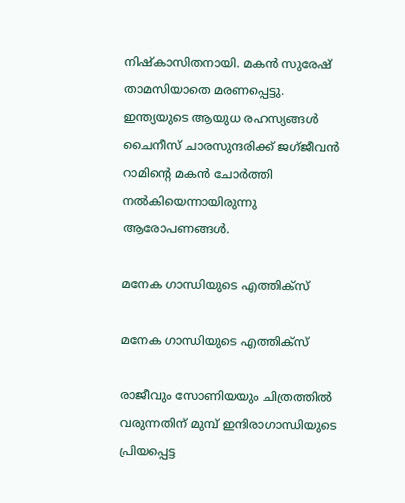നിഷ്‌കാസിതനായി. മകന്‍ സുരേഷ് താമസിയാതെ മരണപ്പെട്ടു. ഇന്ത്യയുടെ ആയുധ രഹസ്യങ്ങള്‍ ചൈനീസ് ചാരസുന്ദരിക്ക് ജഗ്ജീവന്‍ റാമിന്റെ മകന്‍ ചോര്‍ത്തി നല്‍കിയെന്നായിരുന്നു ആരോപണങ്ങള്‍.

മനേക ഗാന്ധിയുടെ എത്തിക്‌സ്

മനേക ഗാന്ധിയുടെ എത്തിക്‌സ്

രാജീവും സോണിയയും ചിത്രത്തില്‍ വരുന്നതിന് മുമ്പ് ഇന്ദിരാഗാന്ധിയുടെ പ്രിയപ്പെട്ട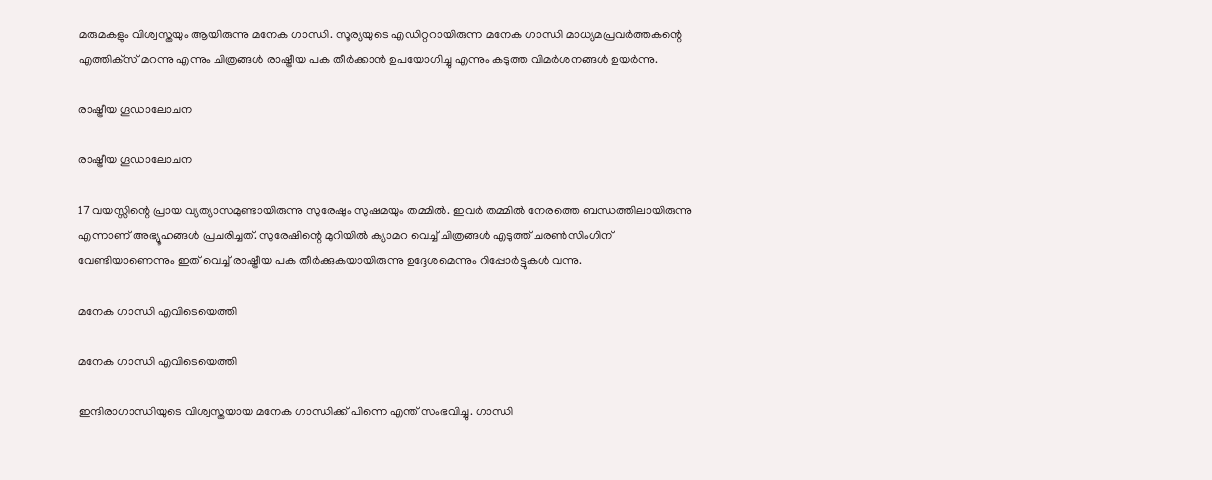മരുമകളും വിശ്വസ്തയും ആയിരുന്നു മനേക ഗാന്ധി. സൂര്യയുടെ എഡിറ്ററായിരുന്ന മനേക ഗാന്ധി മാധ്യമപ്രവര്‍ത്തകന്റെ എത്തിക്‌സ് മറന്നു എന്നും ചിത്രങ്ങള്‍ രാഷ്ട്രീയ പക തീര്‍ക്കാന്‍ ഉപയോഗിച്ചു എന്നും കടുത്ത വിമര്‍ശനങ്ങള്‍ ഉയര്‍ന്നു.

രാഷ്ട്രീയ ഗൂഡാലോചന

രാഷ്ട്രീയ ഗൂഡാലോചന

17 വയസ്സിന്റെ പ്രായ വ്യത്യാസമുണ്ടായിരുന്നു സുരേഷും സുഷമയും തമ്മില്‍. ഇവര്‍ തമ്മില്‍ നേരത്തെ ബന്ധത്തിലായിരുന്നു എന്നാണ് അഭ്യൂഹങ്ങള്‍ പ്രചരിച്ചത്. സുരേഷിന്റെ മുറിയില്‍ ക്യാമറ വെച്ച് ചിത്രങ്ങള്‍ എടുത്ത് ചരണ്‍സിംഗിന് വേണ്ടിയാണെന്നും ഇത് വെച്ച് രാഷ്ട്രീയ പക തീര്‍ക്കുകയായിരുന്നു ഉദ്ദേശമെന്നും റിപ്പോര്‍ട്ടുകള്‍ വന്നു.

മനേക ഗാന്ധി എവിടെയെത്തി

മനേക ഗാന്ധി എവിടെയെത്തി

ഇന്ദിരാഗാന്ധിയുടെ വിശ്വസ്തയായ മനേക ഗാന്ധിക്ക് പിന്നെ എന്ത് സംഭവിച്ചു. ഗാന്ധി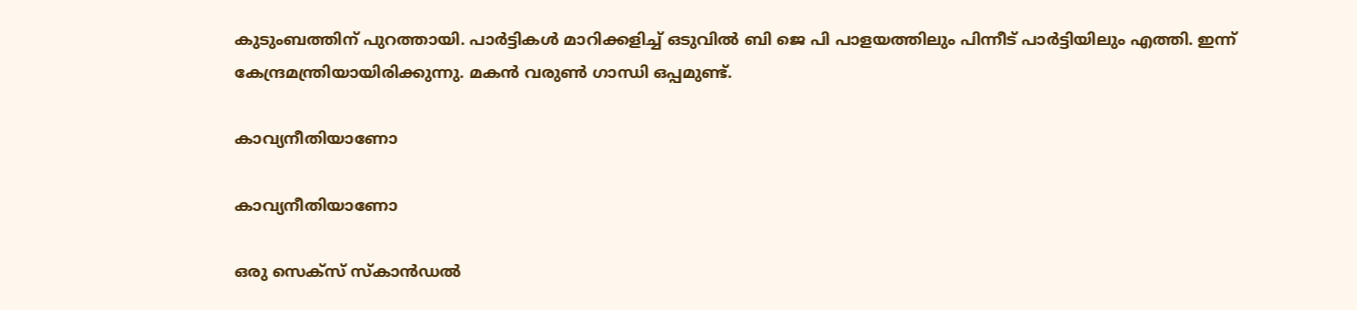കുടുംബത്തിന് പുറത്തായി. പാര്‍ട്ടികള്‍ മാറിക്കളിച്ച് ഒടുവില്‍ ബി ജെ പി പാളയത്തിലും പിന്നീട് പാര്‍ട്ടിയിലും എത്തി. ഇന്ന് കേന്ദ്രമന്ത്രിയായിരിക്കുന്നു. മകന്‍ വരുണ്‍ ഗാന്ധി ഒപ്പമുണ്ട്.

കാവ്യനീതിയാണോ

കാവ്യനീതിയാണോ

ഒരു സെക്‌സ് സ്‌കാന്‍ഡല്‍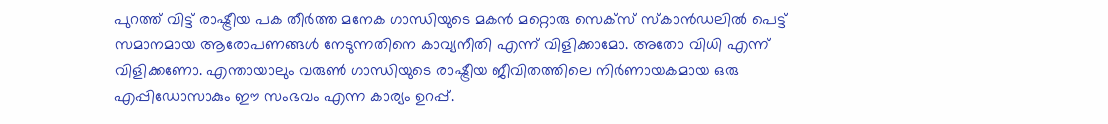പുറത്ത് വിട്ട് രാഷ്ട്രീയ പക തീര്‍ത്ത മനേക ഗാന്ധിയുടെ മകന്‍ മറ്റൊരു സെക്‌സ് സ്‌കാന്‍ഡലില്‍ പെട്ട് സമാനമായ ആരോപണങ്ങള്‍ നേടുന്നതിനെ കാവ്യനീതി എന്ന് വിളിക്കാമോ. അതോ വിധി എന്ന് വിളിക്കണോ. എന്തായാലും വരുണ്‍ ഗാന്ധിയുടെ രാഷ്ട്രീയ ജീവിതത്തിലെ നിര്‍ണായകമായ ഒരു എപ്പിഡോസാകും ഈ സംഭവം എന്ന കാര്യം ഉറപ്പ്.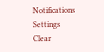Notifications
Settings
Clear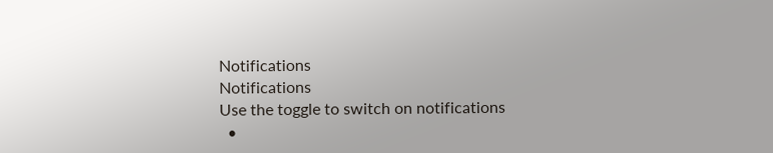Notifications
Notifications
Use the toggle to switch on notifications
  •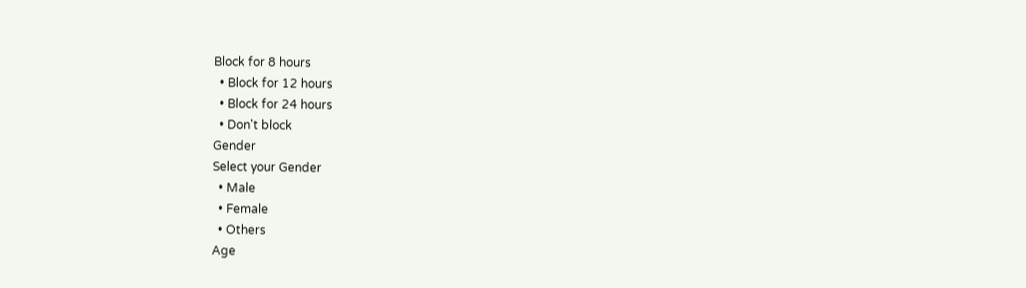Block for 8 hours
  • Block for 12 hours
  • Block for 24 hours
  • Don't block
Gender
Select your Gender
  • Male
  • Female
  • Others
Age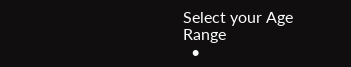Select your Age Range
  •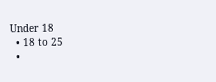Under 18
  • 18 to 25
  •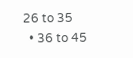26 to 35
  • 36 to 45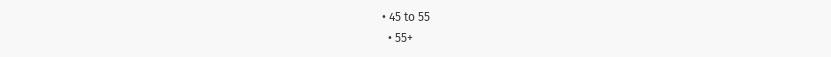• 45 to 55
  • 55+